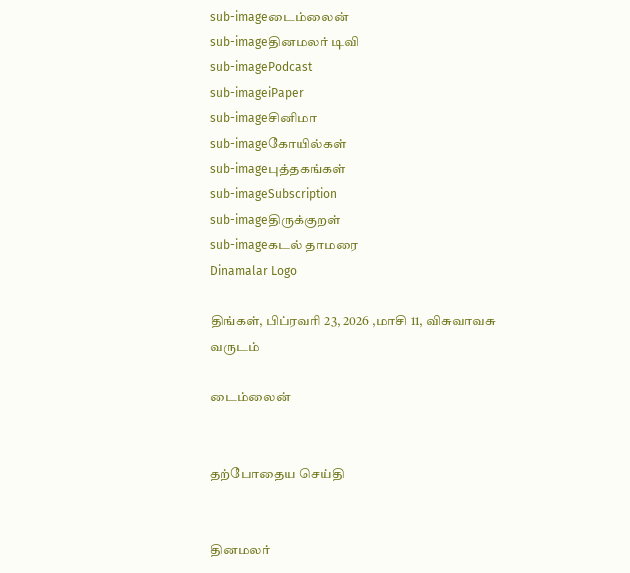sub-imageடைம்லைன்
sub-imageதினமலர் டிவி
sub-imagePodcast
sub-imageiPaper
sub-imageசினிமா
sub-imageகோயில்கள்
sub-imageபுத்தகங்கள்
sub-imageSubscription
sub-imageதிருக்குறள்
sub-imageகடல் தாமரை
Dinamalar Logo

திங்கள், பிப்ரவரி 23, 2026 ,மாசி 11, விசுவாவசு வருடம்

டைம்லைன்


தற்போதைய செய்தி


தினமலர்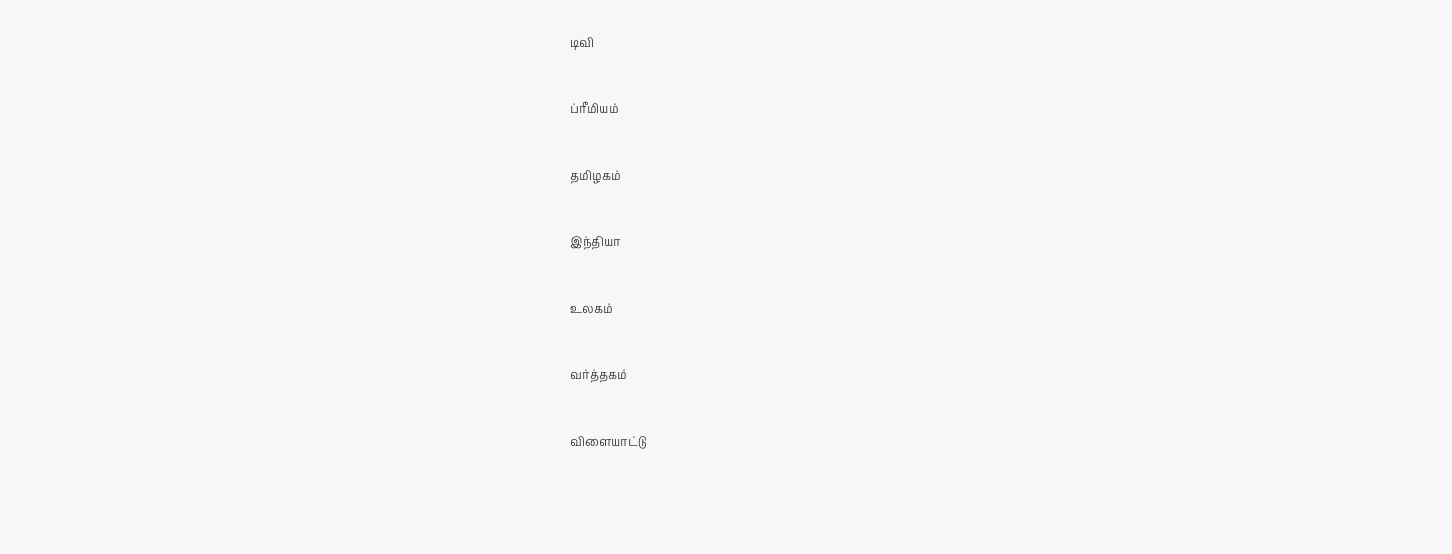டிவி


ப்ரீமியம்


தமிழகம்


இந்தியா


உலகம்


வர்த்தகம்


விளையாட்டு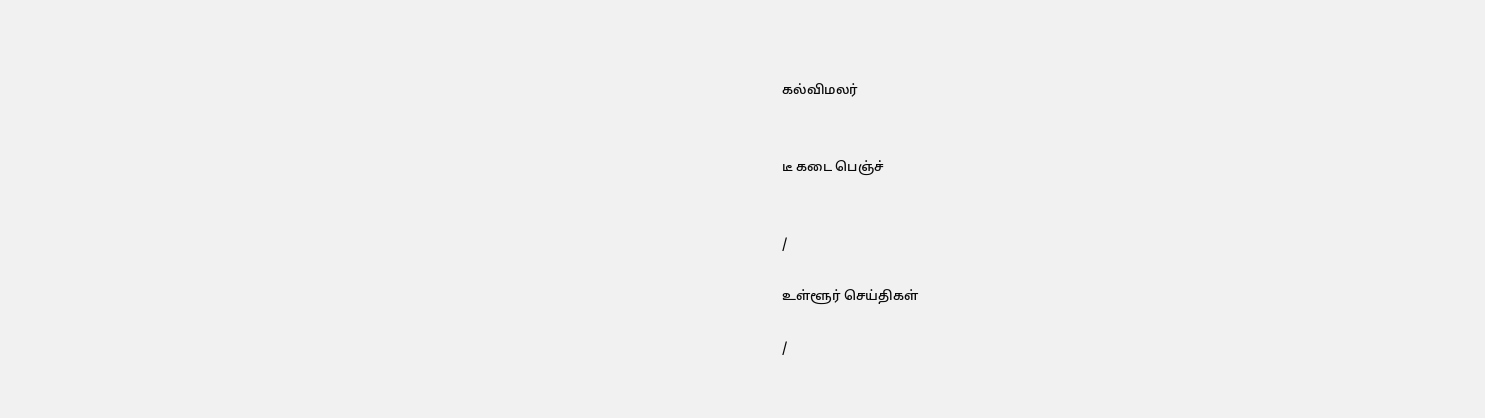கல்விமலர்


டீ கடை பெஞ்ச்


/

உள்ளூர் செய்திகள்

/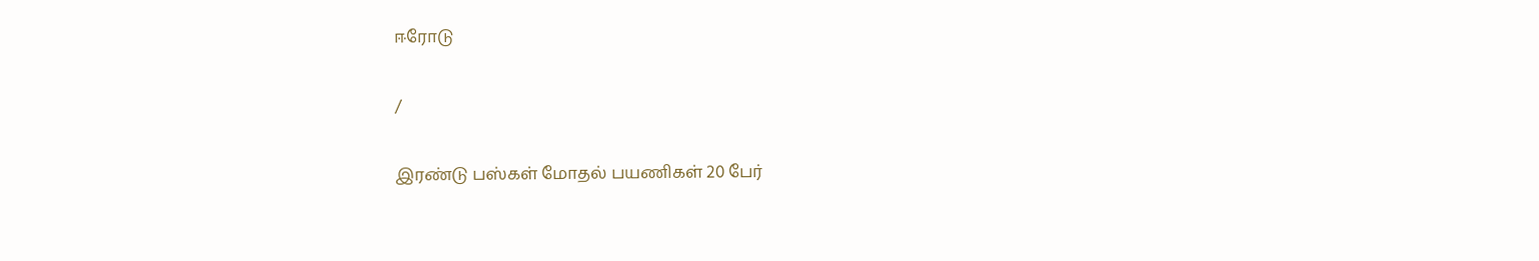ஈரோடு

/

இரண்டு பஸ்கள் மோதல் பயணிகள் 20 பேர்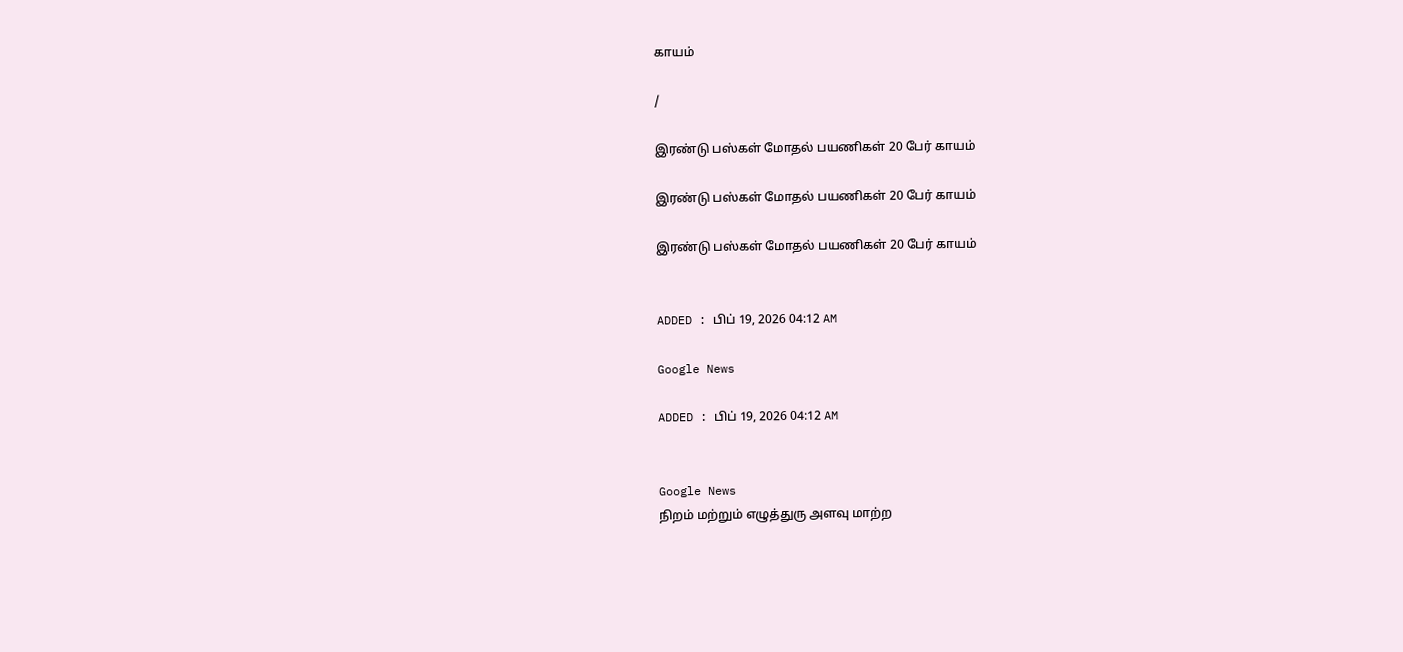காயம்

/

இரண்டு பஸ்கள் மோதல் பயணிகள் 20 பேர் காயம்

இரண்டு பஸ்கள் மோதல் பயணிகள் 20 பேர் காயம்

இரண்டு பஸ்கள் மோதல் பயணிகள் 20 பேர் காயம்


ADDED : பிப் 19, 2026 04:12 AM

Google News

ADDED : பிப் 19, 2026 04:12 AM


Google News
நிறம் மற்றும் எழுத்துரு அளவு மாற்ற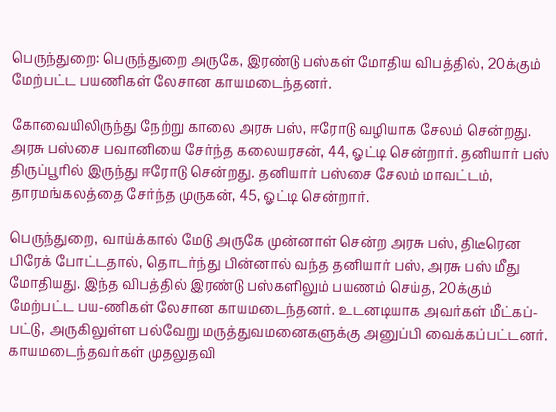பெருந்துறை: பெருந்துறை அருகே, இரண்டு பஸ்கள் மோதிய விபத்தில், 20க்கும் மேற்பட்ட பயணிகள் லேசான காயமடைந்தனர்.

கோவையிலிருந்து நேற்று காலை அரசு பஸ், ஈரோடு வழியாக சேலம் சென்றது. அரசு பஸ்சை பவானியை சேர்ந்த கலையரசன், 44, ஓட்டி சென்றார். தனியார் பஸ் திருப்பூரில் இருந்து ஈரோடு சென்றது. தனியார் பஸ்சை சேலம் மாவட்டம், தாரமங்கலத்தை சேர்ந்த முருகன், 45, ஓட்டி சென்றார்.

பெருந்துறை, வாய்க்கால் மேடு அருகே முன்னாள் சென்ற அரசு பஸ், திடீரென பிரேக் போட்டதால், தொடர்ந்து பின்னால் வந்த தனியார் பஸ், அரசு பஸ் மீது மோதியது. இந்த விபத்தில் இரண்டு பஸ்களிலும் பயணம் செய்த, 20க்கும் மேற்பட்ட பய-ணிகள் லேசான காயமடைந்தனர். உடனடியாக அவர்கள் மீட்கப்-பட்டு, அருகிலுள்ள பல்வேறு மருத்துவமனைகளுக்கு அனுப்பி வைக்கப்பட்டனர். காயமடைந்தவர்கள் முதலுதவி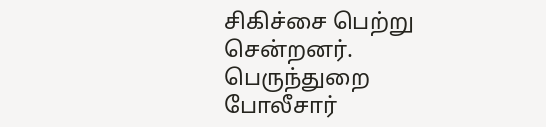சிகிச்சை பெற்று சென்றனர். பெருந்துறை போலீசார்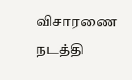விசாரணை நடத்தி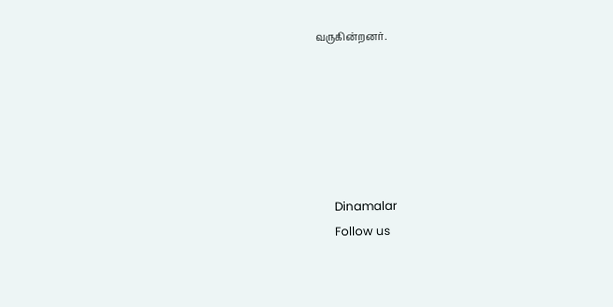வருகின்றனர்.






      Dinamalar
      Follow us